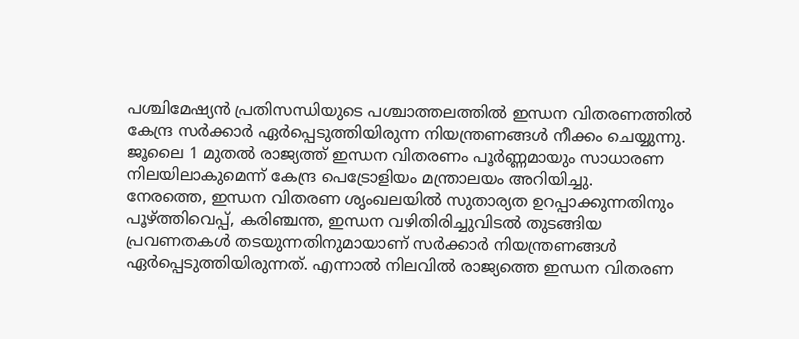പശ്ചിമേഷ്യൻ പ്രതിസന്ധിയുടെ പശ്ചാത്തലത്തിൽ ഇന്ധന വിതരണത്തിൽ കേന്ദ്ര സർക്കാർ ഏർപ്പെടുത്തിയിരുന്ന നിയന്ത്രണങ്ങൾ നീക്കം ചെയ്യുന്നു. ജൂലൈ 1 മുതൽ രാജ്യത്ത് ഇന്ധന വിതരണം പൂർണ്ണമായും സാധാരണ നിലയിലാകുമെന്ന് കേന്ദ്ര പെട്രോളിയം മന്ത്രാലയം അറിയിച്ചു.
നേരത്തെ, ഇന്ധന വിതരണ ശൃംഖലയിൽ സുതാര്യത ഉറപ്പാക്കുന്നതിനും പൂഴ്ത്തിവെപ്പ്, കരിഞ്ചന്ത, ഇന്ധന വഴിതിരിച്ചുവിടൽ തുടങ്ങിയ പ്രവണതകൾ തടയുന്നതിനുമായാണ് സർക്കാർ നിയന്ത്രണങ്ങൾ ഏർപ്പെടുത്തിയിരുന്നത്. എന്നാൽ നിലവിൽ രാജ്യത്തെ ഇന്ധന വിതരണ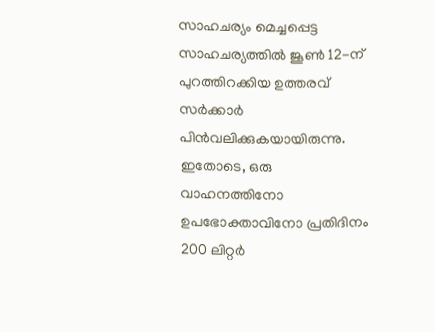സാഹചര്യം മെച്ചപ്പെട്ട
സാഹചര്യത്തിൽ ജൂൺ 12-ന് പുറത്തിറക്കിയ ഉത്തരവ് സർക്കാർ പിൻവലിക്കുകയായിരുന്നു. ഇതോടെ, ഒരു വാഹനത്തിനോ ഉപഭോക്താവിനോ പ്രതിദിനം 200 ലിറ്റർ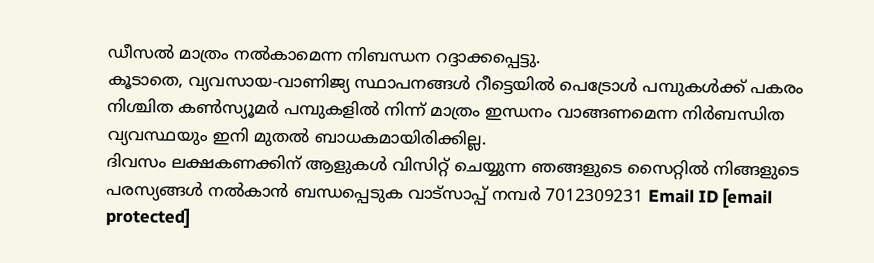ഡീസൽ മാത്രം നൽകാമെന്ന നിബന്ധന റദ്ദാക്കപ്പെട്ടു.
കൂടാതെ, വ്യവസായ-വാണിജ്യ സ്ഥാപനങ്ങൾ റീട്ടെയിൽ പെട്രോൾ പമ്പുകൾക്ക് പകരം നിശ്ചിത കൺസ്യൂമർ പമ്പുകളിൽ നിന്ന് മാത്രം ഇന്ധനം വാങ്ങണമെന്ന നിർബന്ധിത വ്യവസ്ഥയും ഇനി മുതൽ ബാധകമായിരിക്കില്ല.
ദിവസം ലക്ഷകണക്കിന് ആളുകൾ വിസിറ്റ് ചെയ്യുന്ന ഞങ്ങളുടെ സൈറ്റിൽ നിങ്ങളുടെ പരസ്യങ്ങൾ നൽകാൻ ബന്ധപ്പെടുക വാട്സാപ്പ് നമ്പർ 7012309231 Email ID [email protected]